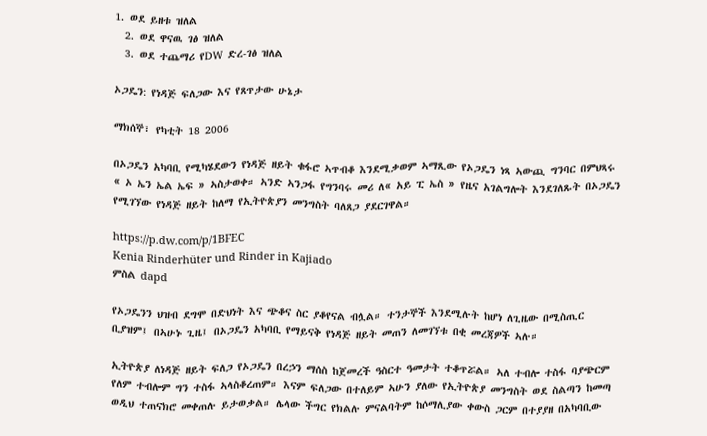1. ወደ ይዘቱ ዝለል
  2. ወደ ዋናዉ ገፅ ዝለል
  3. ወደ ተጨማሪ የDW ድረ-ገፅ ዝለል

ኦጋዴን: የነዳጅ ፍለጋው እና የጸጥታው ሁኔታ

ማክሰኞ፣ የካቲት 18 2006

በኦጋዴን አካባቢ የሚካሄደውን የነዳጅ ዘይት ቁፋሮ ኣጥብቆ እንደሚቃወም ኣማጺው የኦጋዴን ነጻ ኣውጪ ግንባር በምህጻሩ « ኦ ኤን ኤል ኤፍ » ኣስታወቀ። ኣንድ ኣንጋፋ የግንባሩ መሪ ለ« አይ ፒ ኤስ » የዜና አገልግሎት እንደገለጹት በኦጋዴን የሚገኘው የነዳጅ ዘይት ከለማ የኢትዮጵያን መንግስት ባለጸጋ ያደርገዋል።

https://p.dw.com/p/1BFEC
Kenia Rinderhüter und Rinder in Kajiado
ምስል dapd

የኦጋዴንን ህዝብ ደግሞ በድህነት እና ጭቆና ስር ያቆየናል ብሏል። ተንታኞች እንደሚሉት ከሆነ ለጊዜው በሚስጢር ቢያዝም፤ በኣሁኑ ጊዜ፤ በኦጋዴን አካባቢ የማይናቅ የነዳጅ ዘይት መጠን ለመገኘቱ በቂ መረጃዎች ኣሉ።

ኢትዮጵያ ለነዳጅ ዘይት ፍለጋ የኦጋዴን በረኃን ማሰስ ከጀመረች ዓስርተ ዓመታት ተቆጥሯል። ኣለ ተብሎ ተስፋ ባያጭርም የለም ተብሎም ግን ተስፋ ኣላስቆረጠም። እናም ፍለጋው በተለይም ኣሁን ያለው የኢትዮጵያ መንግስት ወደ ስልጣን ከመጣ ወዲህ ተጠናክሮ መቀጠሉ ይታወቃል። ሌላው ችግር የክልሉ ምናልባትም ከሶማሊያው ቀውስ ጋርም በተያያዘ በአካባቢው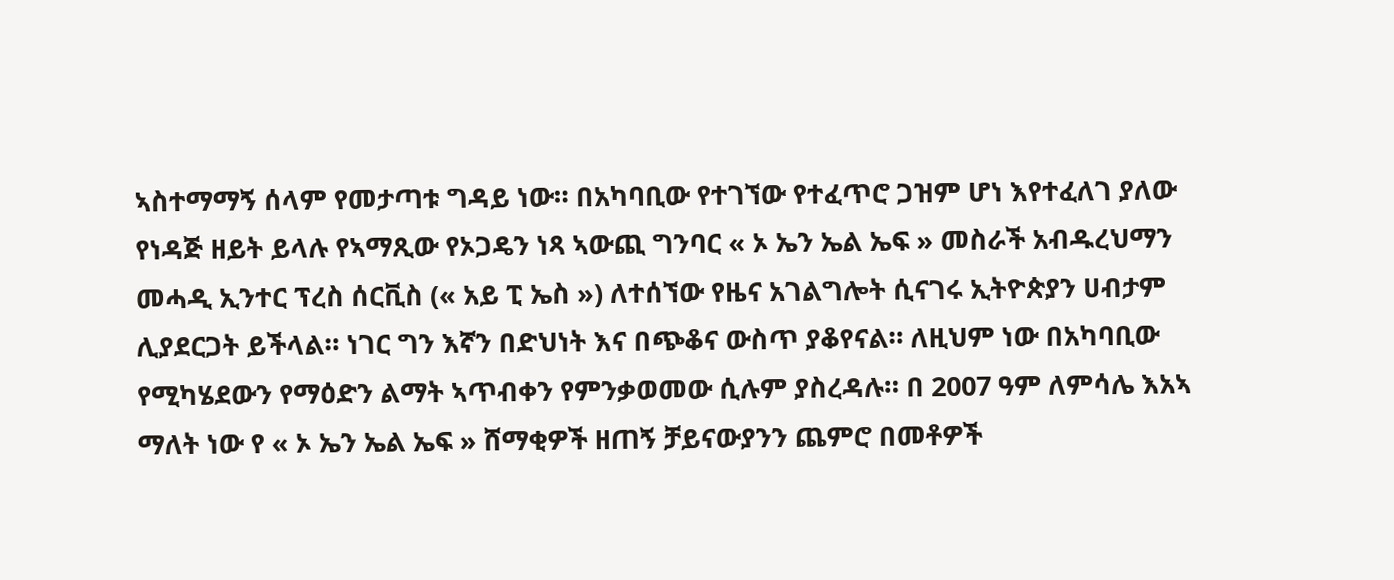ኣስተማማኝ ሰላም የመታጣቱ ግዳይ ነው። በአካባቢው የተገኘው የተፈጥሮ ጋዝም ሆነ እየተፈለገ ያለው የነዳጅ ዘይት ይላሉ የኣማጺው የኦጋዴን ነጻ ኣውጪ ግንባር « ኦ ኤን ኤል ኤፍ » መስራች አብዱረህማን መሓዲ ኢንተር ፕረስ ሰርቪስ (« አይ ፒ ኤስ ») ለተሰኘው የዜና አገልግሎት ሲናገሩ ኢትዮጵያን ሀብታም ሊያደርጋት ይችላል። ነገር ግን እኛን በድህነት እና በጭቆና ውስጥ ያቆየናል። ለዚህም ነው በአካባቢው የሚካሄደውን የማዕድን ልማት ኣጥብቀን የምንቃወመው ሲሉም ያስረዳሉ። በ 2007 ዓም ለምሳሌ እአኣ ማለት ነው የ « ኦ ኤን ኤል ኤፍ » ሸማቂዎች ዘጠኝ ቻይናውያንን ጨምሮ በመቶዎች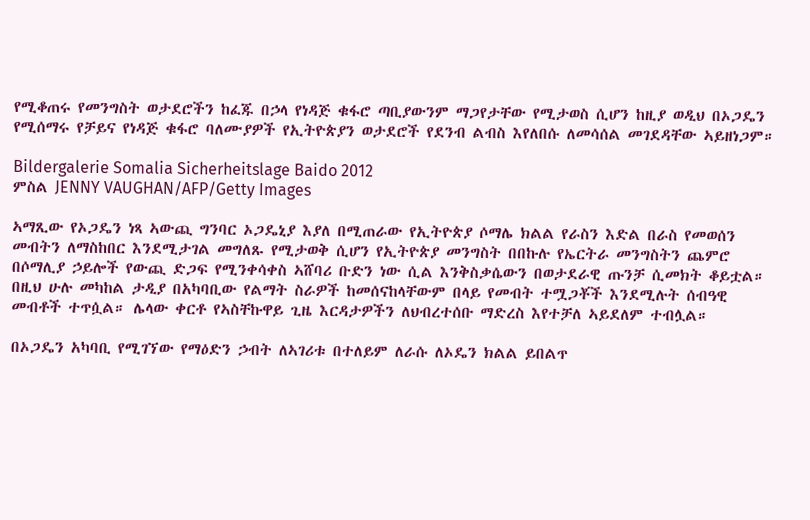የሚቆጠሩ የመንግስት ወታደሮችን ከፈጁ በኃላ የነዳጅ ቁፋሮ ጣቢያውንም ማጋየታቸው የሚታወስ ሲሆን ከዚያ ወዲህ በኦጋዴን የሚሰማሩ የቻይና የነዳጅ ቁፋሮ ባለሙያዎች የኢትዮጵያን ወታደሮች የደንብ ልብስ እየለበሱ ለመሳሰል መገደዳቸው ኣይዘነጋም።

Bildergalerie Somalia Sicherheitslage Baido 2012
ምስል JENNY VAUGHAN/AFP/Getty Images

ኣማጺው የኦጋዴን ነጻ ኣውጪ ግንባር ኦጋዴኒያ እያለ በሚጠራው የኢትዮጵያ ሶማሌ ክልል የራስን እድል በራስ የመወሰን መብትን ለማስከበር እንደሚታገል መግለጹ የሚታወቅ ሲሆን የኢትዮጵያ መንግስት በበኩሉ የኤርትራ መንግስትን ጨምሮ በሶማሊያ ኃይሎች የውጪ ድጋፍ የሚንቀሳቀስ ኣሸባሪ ቡድን ነው ሲል እንቅስቃሴውን በወታደራዊ ጡንቻ ሲመክት ቆይቷል። በዚህ ሁሉ መካከል ታዲያ በአካባቢው የልማት ስራዎች ከመሰናከላቸውም በላይ የመብት ተሟጋቾች እንደሚሉት ሰብዓዊ መብቶች ተጥሷል። ሌላው ቀርቶ የኣስቸኩዋይ ጊዜ እርዳታዎችን ለህብረተሰቡ ማድረስ እየተቻለ ኣይደለም ተብሏል።

በኦጋዴን አካባቢ የሚገኘው የማዕድን ኃብት ለኣገሪቱ በተለይም ለራሱ ለኦዴን ክልል ይበልጥ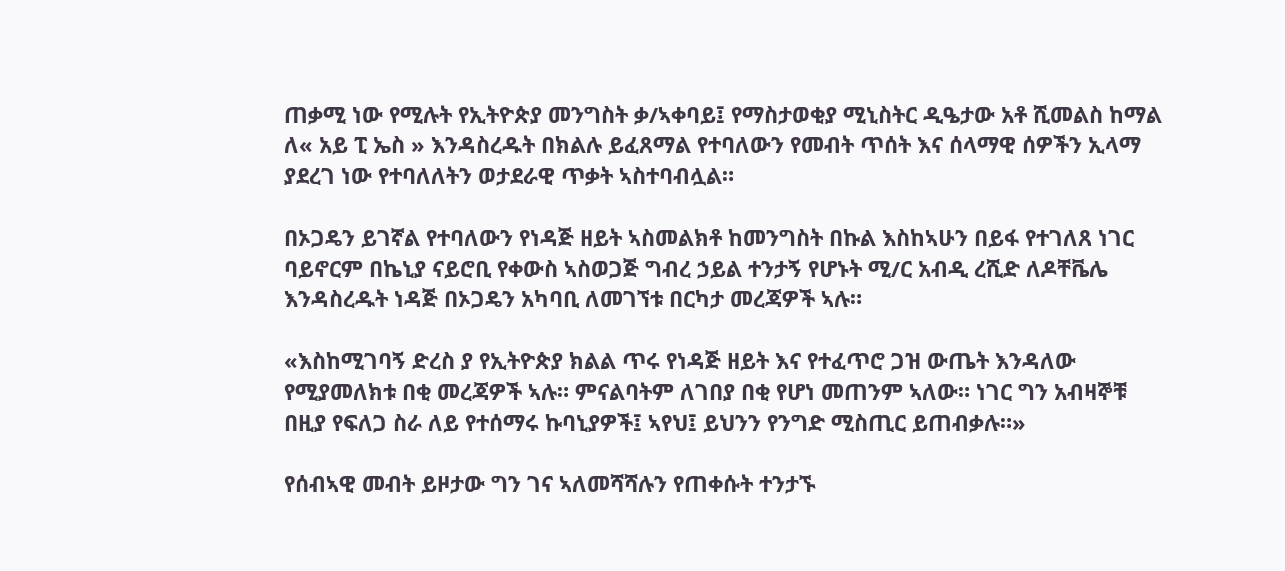ጠቃሚ ነው የሚሉት የኢትዮጵያ መንግስት ቃ/ኣቀባይ፤ የማስታወቂያ ሚኒስትር ዲዔታው አቶ ሺመልስ ከማል ለ« አይ ፒ ኤስ » እንዳስረዱት በክልሉ ይፈጸማል የተባለውን የመብት ጥሰት እና ሰላማዊ ሰዎችን ኢላማ ያደረገ ነው የተባለለትን ወታደራዊ ጥቃት ኣስተባብሏል።

በኦጋዴን ይገኛል የተባለውን የነዳጅ ዘይት ኣስመልክቶ ከመንግስት በኩል እስከኣሁን በይፋ የተገለጸ ነገር ባይኖርም በኬኒያ ናይሮቢ የቀውስ ኣስወጋጅ ግብረ ኃይል ተንታኝ የሆኑት ሚ/ር አብዲ ረሺድ ለዶቸቬሌ እንዳስረዱት ነዳጅ በኦጋዴን አካባቢ ለመገኘቱ በርካታ መረጃዎች ኣሉ።

«እስከሚገባኝ ድረስ ያ የኢትዮጵያ ክልል ጥሩ የነዳጅ ዘይት እና የተፈጥሮ ጋዝ ውጤት እንዳለው የሚያመለክቱ በቂ መረጃዎች ኣሉ። ምናልባትም ለገበያ በቂ የሆነ መጠንም ኣለው። ነገር ግን አብዛኞቹ በዚያ የፍለጋ ስራ ለይ የተሰማሩ ኩባኒያዎች፤ ኣየህ፤ ይህንን የንግድ ሚስጢር ይጠብቃሉ።»

የሰብኣዊ መብት ይዞታው ግን ገና ኣለመሻሻሉን የጠቀሱት ተንታኙ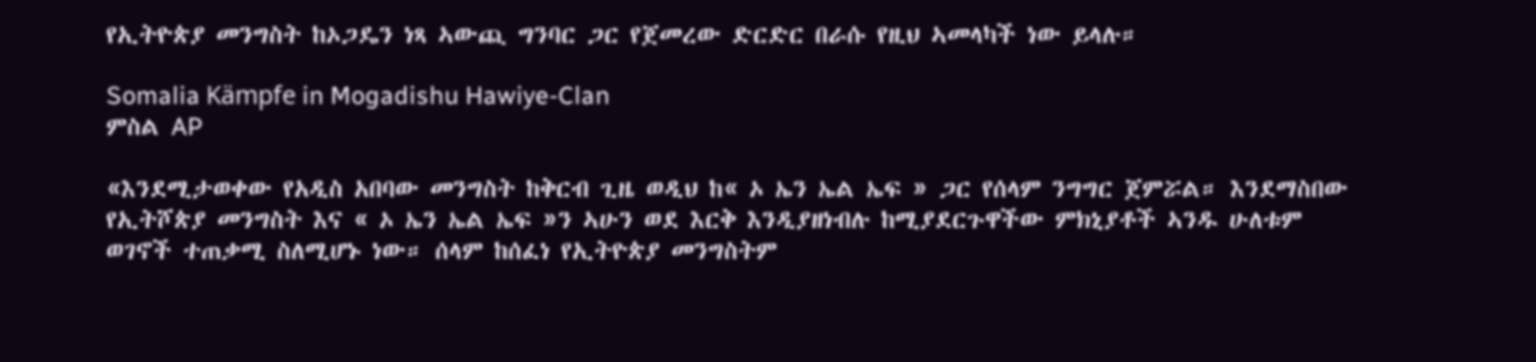የኢትዮጵያ መንግስት ከኦጋዴን ነጻ ኣውጪ ግንባር ጋር የጀመረው ድርድር በራሱ የዚህ ኣመላካች ነው ይላሉ።

Somalia Kämpfe in Mogadishu Hawiye-Clan
ምስል AP

«እንደሚታወቀው የአዲስ አበባው መንግስት ከቅርብ ጊዜ ወዲህ ከ« ኦ ኤን ኤል ኤፍ » ጋር የሰላም ንግግር ጀምሯል። እንደማስበው የኢትሾጵያ መንግስት እና « ኦ ኤን ኤል ኤፍ »ን ኣሁን ወደ እርቅ እንዲያዘነብሉ ከሚያደርጉዋችው ምክኒያቶች ኣንዱ ሁለቱም ወገኖች ተጠቃሚ ስለሚሆኑ ነው። ሰላም ከሰፈነ የኢትዮጵያ መንግስትም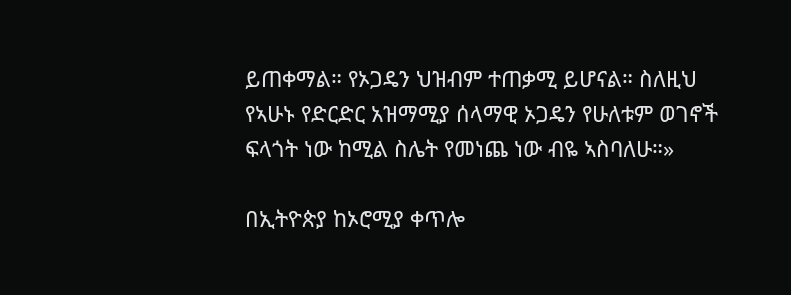ይጠቀማል። የኦጋዴን ህዝብም ተጠቃሚ ይሆናል። ስለዚህ የኣሁኑ የድርድር አዝማሚያ ሰላማዊ ኦጋዴን የሁለቱም ወገኖች ፍላጎት ነው ከሚል ስሌት የመነጨ ነው ብዬ ኣስባለሁ።»

በኢትዮጵያ ከኦሮሚያ ቀጥሎ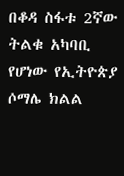በቆዳ ስፋቱ 2ኛው ትልቁ አካባቢ የሆነው የኢትዮጵያ ሶማሌ ክልል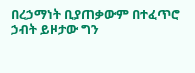በረኃማነት ቢያጠቃውም በተፈጥሮ ኃብት ይዞታው ግን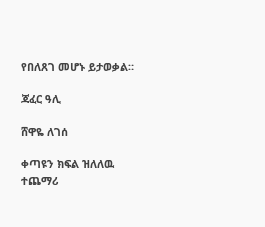የበለጸገ መሆኑ ይታወቃል።

ጃፈር ዓሊ

ሸዋዬ ለገሰ

ቀጣዩን ክፍል ዝለለዉ ተጨማሪ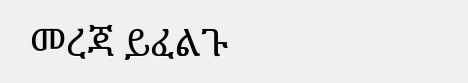መረጃ ይፈልጉ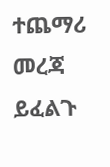ተጨማሪ መረጃ ይፈልጉ